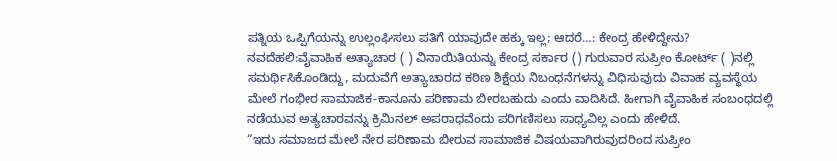ಪತ್ನಿಯ ಒಪ್ಪಿಗೆಯನ್ನು ಉಲ್ಲಂಘಿಸಲು ಪತಿಗೆ ಯಾವುದೇ ಹಕ್ಕು ಇಲ್ಲ; ಆದರೆ…: ಕೇಂದ್ರ ಹೇಳಿದ್ದೇನು?
ನವದೆಹಲಿ:ವೈವಾಹಿಕ ಅತ್ಯಾಚಾರ ( ) ವಿನಾಯಿತಿಯನ್ನು ಕೇಂದ್ರ ಸರ್ಕಾರ () ಗುರುವಾರ ಸುಪ್ರೀಂ ಕೋರ್ಟ್‌ ( )ನಲ್ಲಿ ಸಮರ್ಥಿಸಿಕೊಂಡಿದ್ದು, ಮದುವೆಗೆ ಅತ್ಯಾಚಾರದ ಕಠಿಣ ಶಿಕ್ಷೆಯ ನಿಬಂಧನೆಗಳನ್ನು ವಿಧಿಸುವುದು ವಿವಾಹ ವ್ಯವಸ್ಥೆಯ ಮೇಲೆ ಗಂಭೀರ ಸಾಮಾಜಿಕ-ಕಾನೂನು ಪರಿಣಾಮ ಬೀರಬಹುದು ಎಂದು ವಾದಿಸಿದೆ. ಹೀಗಾಗಿ ವೈವಾಹಿಕ ಸಂಬಂಧದಲ್ಲಿ ನಡೆಯುವ ಅತ್ಯಚಾರವನ್ನು ಕ್ರಿಮಿನಲ್‌ ಅಪರಾಧವೆಂದು ಪರಿಗಣಿಸಲು ಸಾಧ್ಯವಿಲ್ಲ ಎಂದು ಹೇಳಿದೆ.
“ಇದು ಸಮಾಜದ ಮೇಲೆ ನೇರ ಪರಿಣಾಮ ಬೀರುವ ಸಾಮಾಜಿಕ ವಿಷಯವಾಗಿರುವುದರಿಂದ ಸುಪ್ರೀಂ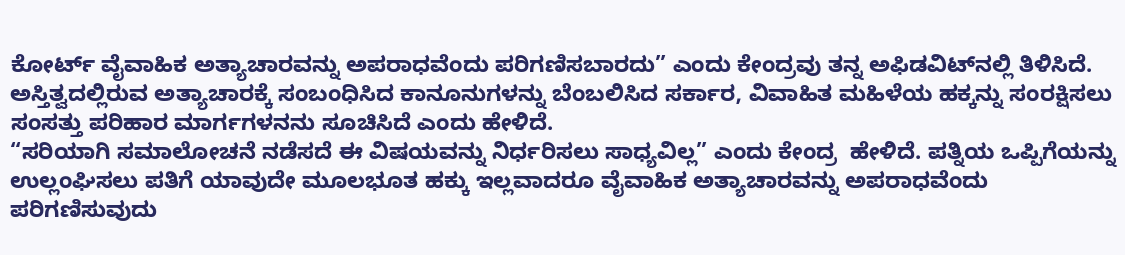ಕೋರ್ಟ್ ವೈವಾಹಿಕ ಅತ್ಯಾಚಾರವನ್ನು ಅಪರಾಧವೆಂದು ಪರಿಗಣಿಸಬಾರದು” ಎಂದು ಕೇಂದ್ರವು ತನ್ನ ಅಫಿಡವಿಟ್‌ನಲ್ಲಿ ತಿಳಿಸಿದೆ. ಅಸ್ತಿತ್ವದಲ್ಲಿರುವ ಅತ್ಯಾಚಾರಕ್ಕೆ ಸಂಬಂಧಿಸಿದ ಕಾನೂನುಗಳನ್ನು ಬೆಂಬಲಿಸಿದ ಸರ್ಕಾರ, ವಿವಾಹಿತ ಮಹಿಳೆಯ ಹಕ್ಕನ್ನು ಸಂರಕ್ಷಿಸಲು ಸಂಸತ್ತು ಪರಿಹಾರ ಮಾರ್ಗಗಳನನು ಸೂಚಿಸಿದೆ ಎಂದು ಹೇಳಿದೆ.
“ಸರಿಯಾಗಿ ಸಮಾಲೋಚನೆ ನಡೆಸದೆ ಈ ವಿಷಯವನ್ನು ನಿರ್ಧರಿಸಲು ಸಾಧ್ಯವಿಲ್ಲ” ಎಂದು ಕೇಂದ್ರ  ಹೇಳಿದೆ. ಪತ್ನಿಯ ಒಪ್ಪಿಗೆಯನ್ನು ಉಲ್ಲಂಘಿಸಲು ಪತಿಗೆ ಯಾವುದೇ ಮೂಲಭೂತ ಹಕ್ಕು ಇಲ್ಲವಾದರೂ ವೈವಾಹಿಕ ಅತ್ಯಾಚಾರವನ್ನು ಅಪರಾಧವೆಂದು ಪರಿಗಣಿಸುವುದು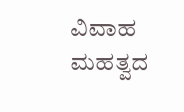ವಿವಾಹ ಮಹತ್ವದ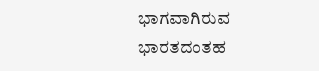ಭಾಗವಾಗಿರುವ ಭಾರತದಂತಹ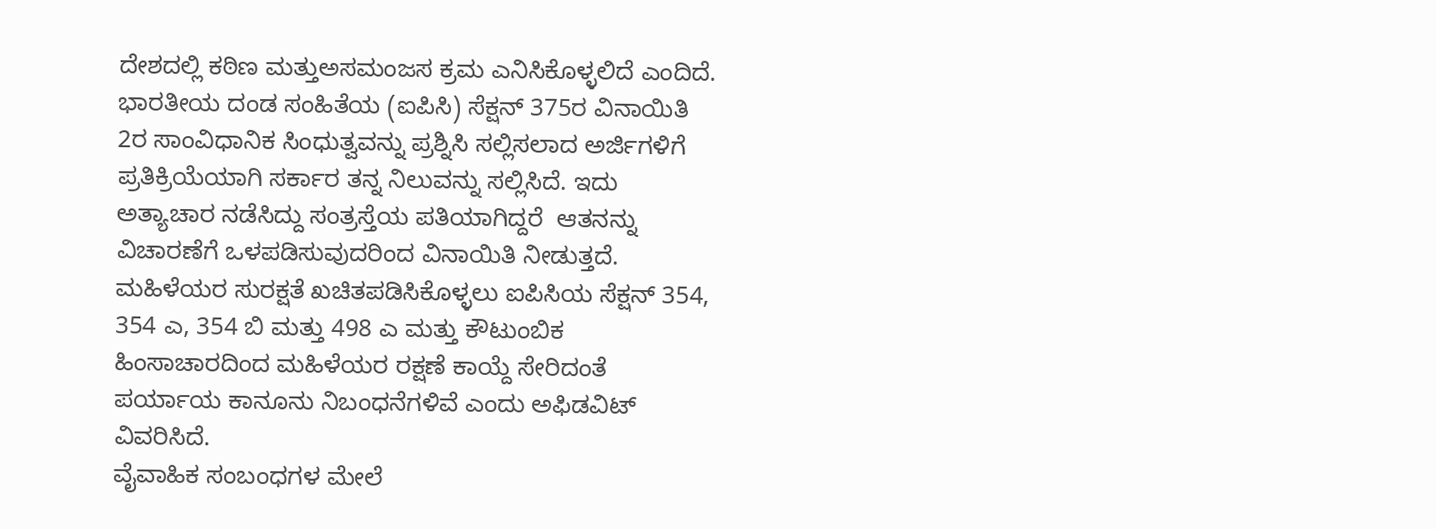ದೇಶದಲ್ಲಿ ಕಠಿಣ ಮತ್ತುಅಸಮಂಜಸ ಕ್ರಮ ಎನಿಸಿಕೊಳ್ಳಲಿದೆ ಎಂದಿದೆ.
ಭಾರತೀಯ ದಂಡ ಸಂಹಿತೆಯ (ಐಪಿಸಿ) ಸೆಕ್ಷನ್ 375ರ ವಿನಾಯಿತಿ 2ರ ಸಾಂವಿಧಾನಿಕ ಸಿಂಧುತ್ವವನ್ನು ಪ್ರಶ್ನಿಸಿ ಸಲ್ಲಿಸಲಾದ ಅರ್ಜಿಗಳಿಗೆ ಪ್ರತಿಕ್ರಿಯೆಯಾಗಿ ಸರ್ಕಾರ ತನ್ನ ನಿಲುವನ್ನು ಸಲ್ಲಿಸಿದೆ. ಇದು ಅತ್ಯಾಚಾರ ನಡೆಸಿದ್ದು ಸಂತ್ರಸ್ತೆಯ ಪತಿಯಾಗಿದ್ದರೆ  ಆತನನ್ನು ವಿಚಾರಣೆಗೆ ಒಳಪಡಿಸುವುದರಿಂದ ವಿನಾಯಿತಿ ನೀಡುತ್ತದೆ. ಮಹಿಳೆಯರ ಸುರಕ್ಷತೆ ಖಚಿತಪಡಿಸಿಕೊಳ್ಳಲು ಐಪಿಸಿಯ ಸೆಕ್ಷನ್ 354, 354 ಎ, 354 ಬಿ ಮತ್ತು 498 ಎ ಮತ್ತು ಕೌಟುಂಬಿಕ ಹಿಂಸಾಚಾರದಿಂದ ಮಹಿಳೆಯರ ರಕ್ಷಣೆ ಕಾಯ್ದೆ ಸೇರಿದಂತೆ ಪರ್ಯಾಯ ಕಾನೂನು ನಿಬಂಧನೆಗಳಿವೆ ಎಂದು ಅಫಿಡವಿಟ್ ವಿವರಿಸಿದೆ.
ವೈವಾಹಿಕ ಸಂಬಂಧಗಳ ಮೇಲೆ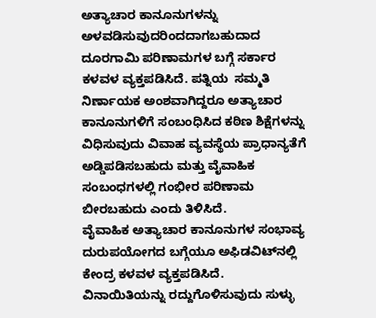ಅತ್ಯಾಚಾರ ಕಾನೂನುಗಳನ್ನು ಅಳವಡಿಸುವುದರಿಂದದಾಗಬಹುದಾದ ದೂರಗಾಮಿ ಪರಿಣಾಮಗಳ ಬಗ್ಗೆ ಸರ್ಕಾರ ಕಳವಳ ವ್ಯಕ್ತಪಡಿಸಿದೆ. ಪತ್ನಿಯ  ಸಮ್ಮತಿ ನಿರ್ಣಾಯಕ ಅಂಶವಾಗಿದ್ದರೂ ಅತ್ಯಾಚಾರ ಕಾನೂನುಗಳಿಗೆ ಸಂಬಂಧಿಸಿದ ಕಠಿಣ ಶಿಕ್ಷೆಗಳನ್ನು ವಿಧಿಸುವುದು ವಿವಾಹ ವ್ಯವಸ್ಥೆಯ ಪ್ರಾಧಾನ್ಯತೆಗೆ ಅಡ್ಡಿಪಡಿಸಬಹುದು ಮತ್ತು ವೈವಾಹಿಕ ಸಂಬಂಧಗಳಲ್ಲಿ ಗಂಭೀರ ಪರಿಣಾಮ ಬೀರಬಹುದು ಎಂದು ತಿಳಿಸಿದೆ.
ವೈವಾಹಿಕ ಅತ್ಯಾಚಾರ ಕಾನೂನುಗಳ ಸಂಭಾವ್ಯ ದುರುಪಯೋಗದ ಬಗ್ಗೆಯೂ ಅಫಿಡವಿಟ್‌ನಲ್ಲಿ ಕೇಂದ್ರ ಕಳವಳ ವ್ಯಕ್ತಪಡಿಸಿದೆ. ವಿನಾಯಿತಿಯನ್ನು ರದ್ದುಗೊಳಿಸುವುದು ಸುಳ್ಳು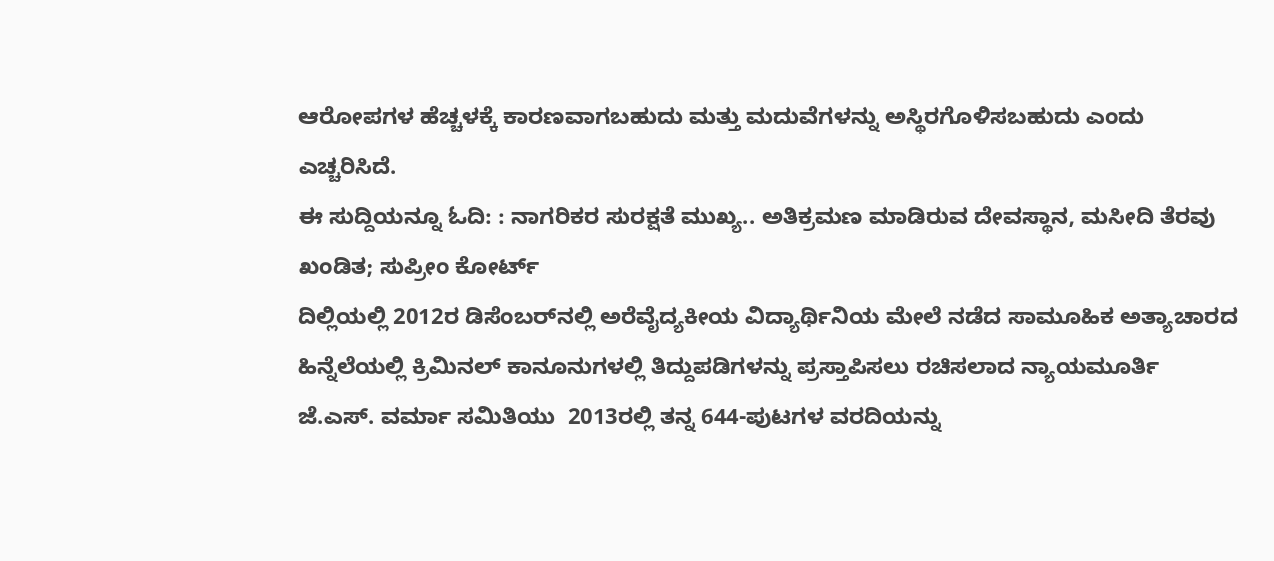ಆರೋಪಗಳ ಹೆಚ್ಚಳಕ್ಕೆ ಕಾರಣವಾಗಬಹುದು ಮತ್ತು ಮದುವೆಗಳನ್ನು ಅಸ್ಥಿರಗೊಳಿಸಬಹುದು ಎಂದು ಎಚ್ಚರಿಸಿದೆ.
ಈ ಸುದ್ದಿಯನ್ನೂ ಓದಿ: : ನಾಗರಿಕರ ಸುರಕ್ಷತೆ ಮುಖ್ಯ.. ಅತಿಕ್ರಮಣ ಮಾಡಿರುವ ದೇವಸ್ಥಾನ, ಮಸೀದಿ ತೆರವು ಖಂಡಿತ; ಸುಪ್ರೀಂ ಕೋರ್ಟ್‌
ದಿಲ್ಲಿಯಲ್ಲಿ 2012ರ ಡಿಸೆಂಬರ್‌ನಲ್ಲಿ ಅರೆವೈದ್ಯಕೀಯ ವಿದ್ಯಾರ್ಥಿನಿಯ ಮೇಲೆ ನಡೆದ ಸಾಮೂಹಿಕ ಅತ್ಯಾಚಾರದ ಹಿನ್ನೆಲೆಯಲ್ಲಿ ಕ್ರಿಮಿನಲ್ ಕಾನೂನುಗಳಲ್ಲಿ ತಿದ್ದುಪಡಿಗಳನ್ನು ಪ್ರಸ್ತಾಪಿಸಲು ರಚಿಸಲಾದ ನ್ಯಾಯಮೂರ್ತಿ ಜೆ.ಎಸ್. ವರ್ಮಾ ಸಮಿತಿಯು  2013ರಲ್ಲಿ ತನ್ನ 644-ಪುಟಗಳ ವರದಿಯನ್ನು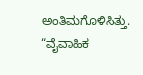ಅಂತಿಮಗೊಳಿಸಿತ್ತು. “ವೈವಾಹಿಕ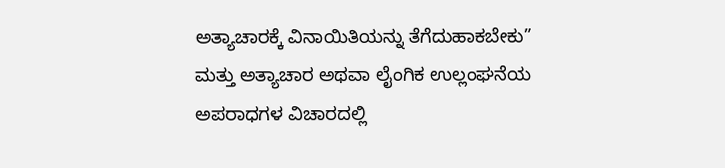ಅತ್ಯಾಚಾರಕ್ಕೆ ವಿನಾಯಿತಿಯನ್ನು ತೆಗೆದುಹಾಕಬೇಕು” ಮತ್ತು ಅತ್ಯಾಚಾರ ಅಥವಾ ಲೈಂಗಿಕ ಉಲ್ಲಂಘನೆಯ ಅಪರಾಧಗಳ ವಿಚಾರದಲ್ಲಿ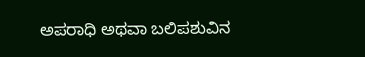ಅಪರಾಧಿ ಅಥವಾ ಬಲಿಪಶುವಿನ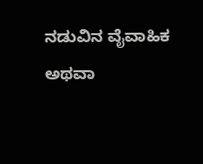ನಡುವಿನ ವೈವಾಹಿಕ ಅಥವಾ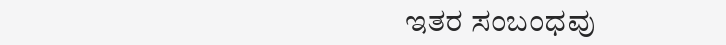ಇತರ ಸಂಬಂಧವು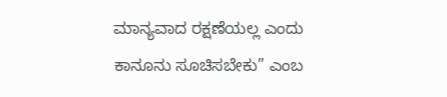ಮಾನ್ಯವಾದ ರಕ್ಷಣೆಯಲ್ಲ ಎಂದು ಕಾನೂನು ಸೂಚಿಸಬೇಕು” ಎಂಬ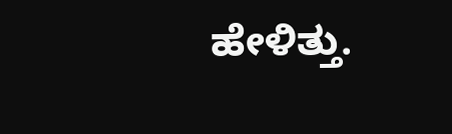ಹೇಳಿತ್ತು.